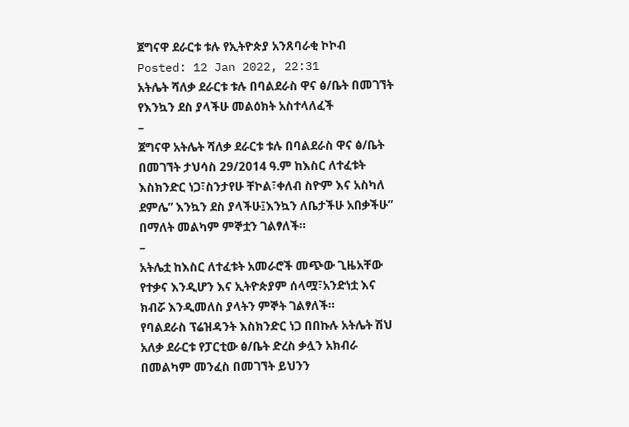ጀግናዋ ደራርቱ ቱሉ የኢትዮጵያ አንጸባራቂ ኮኮብ
Posted: 12 Jan 2022, 22:31
አትሌት ሻለቃ ደራርቱ ቱሉ በባልደራስ ዋና ፅ/ቤት በመገኘት የእንኳን ደስ ያላችሁ መልዕክት አስተላለፈች
–
ጀግናዋ አትሌት ሻለቃ ደራርቱ ቱሉ በባልደራስ ዋና ፅ/ቤት በመገኘት ታህሳስ 29/2014 ዓ.ም ከእስር ለተፈቱት እስክንድር ነጋ፣ስንታየሁ ቸኮል፣ቀለብ ስዮም እና አስካለ ደምሌ” እንኳን ደስ ያላችሁ፤እንኳን ለቤታችሁ አበቃችሁ” በማለት መልካም ምኞቷን ገልፃለች።
–
አትሌቷ ከእስር ለተፈቱት አመራሮች መጭው ጊዜአቸው የተቃና እንዲሆን እና ኢትዮጵያም ሰላሟ፣አንድነቷ እና ክብሯ እንዲመለስ ያላትን ምኞት ገልፃለች።
የባልደራስ ፕሬዝዳንት እስክንድር ነጋ በበኩሉ አትሌት ሽህ አለቃ ደራርቱ የፓርቲው ፅ/ቤት ድረስ ቃሏን አክብራ በመልካም መንፈስ በመገኘት ይህንን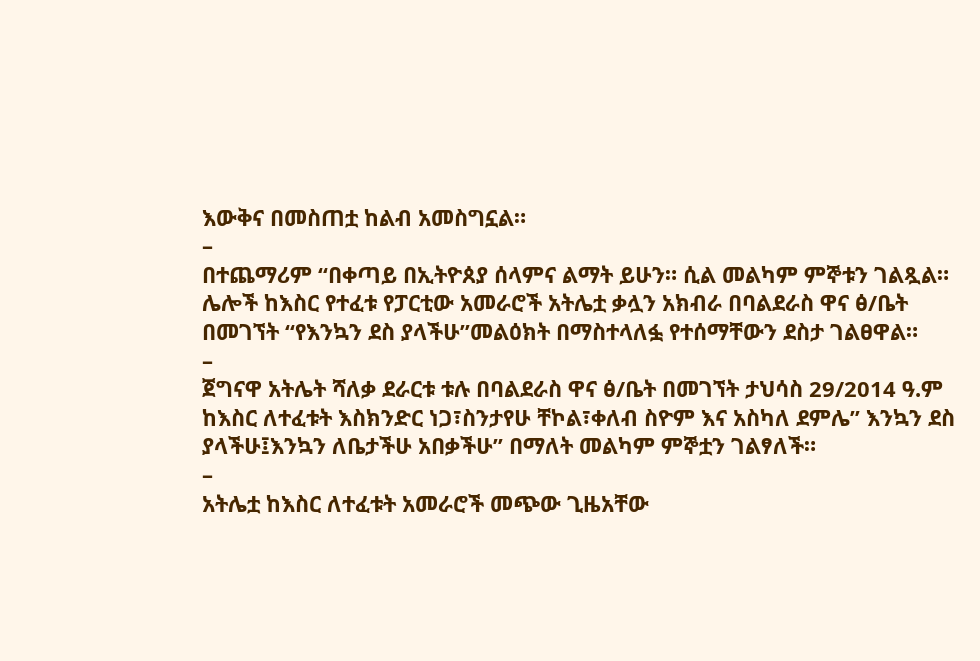እውቅና በመስጠቷ ከልብ አመስግኗል።
–
በተጨማሪም “በቀጣይ በኢትዮጰያ ሰላምና ልማት ይሁን። ሲል መልካም ምኞቱን ገልጿል።
ሌሎች ከእስር የተፈቱ የፓርቲው አመራሮች አትሌቷ ቃሏን አክብራ በባልደራስ ዋና ፅ/ቤት በመገኘት “የእንኳን ደስ ያላችሁ”መልዕክት በማስተላለፏ የተሰማቸውን ደስታ ገልፀዋል።
–
ጀግናዋ አትሌት ሻለቃ ደራርቱ ቱሉ በባልደራስ ዋና ፅ/ቤት በመገኘት ታህሳስ 29/2014 ዓ.ም ከእስር ለተፈቱት እስክንድር ነጋ፣ስንታየሁ ቸኮል፣ቀለብ ስዮም እና አስካለ ደምሌ” እንኳን ደስ ያላችሁ፤እንኳን ለቤታችሁ አበቃችሁ” በማለት መልካም ምኞቷን ገልፃለች።
–
አትሌቷ ከእስር ለተፈቱት አመራሮች መጭው ጊዜአቸው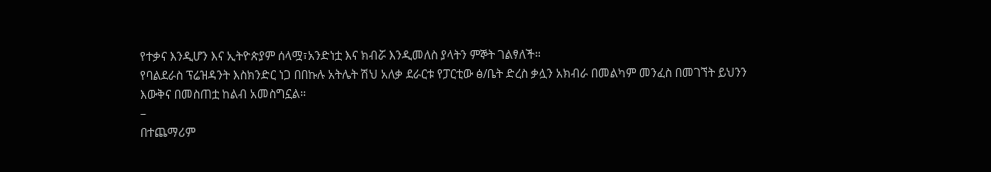የተቃና እንዲሆን እና ኢትዮጵያም ሰላሟ፣አንድነቷ እና ክብሯ እንዲመለስ ያላትን ምኞት ገልፃለች።
የባልደራስ ፕሬዝዳንት እስክንድር ነጋ በበኩሉ አትሌት ሽህ አለቃ ደራርቱ የፓርቲው ፅ/ቤት ድረስ ቃሏን አክብራ በመልካም መንፈስ በመገኘት ይህንን እውቅና በመስጠቷ ከልብ አመስግኗል።
–
በተጨማሪም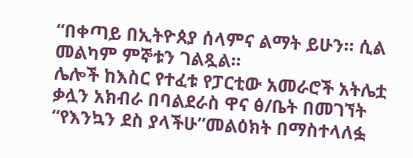“በቀጣይ በኢትዮጰያ ሰላምና ልማት ይሁን። ሲል መልካም ምኞቱን ገልጿል።
ሌሎች ከእስር የተፈቱ የፓርቲው አመራሮች አትሌቷ ቃሏን አክብራ በባልደራስ ዋና ፅ/ቤት በመገኘት “የእንኳን ደስ ያላችሁ”መልዕክት በማስተላለፏ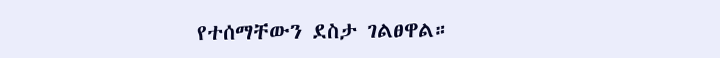የተሰማቸውን ደስታ ገልፀዋል።